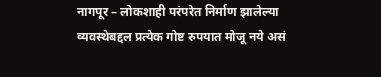नागपूर – लोकशाही परंपरेत निर्माण झालेल्या व्यवस्थेबद्दल प्रत्येक गोष्ट रुपयात मोजू नये असं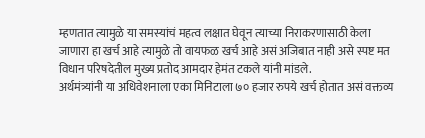म्हणतात त्यामुळे या समस्यांचं महत्व लक्षात घेवून त्याच्या निराकरणासाठी केला जाणारा हा खर्च आहे त्यामुळे तो वायफळ खर्च आहे असं अजिबात नाही असे स्पष्ट मत विधान परिषदेतील मुख्य प्रतोद आमदार हेमंत टकले यांनी मांडले.
अर्थमंत्र्यांनी या अधिवेशनाला एका मिनिटाला ७० हजार रुपये खर्च होतात असं वक्तव्य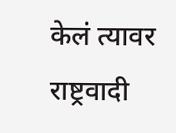केलं त्यावर राष्ट्रवादी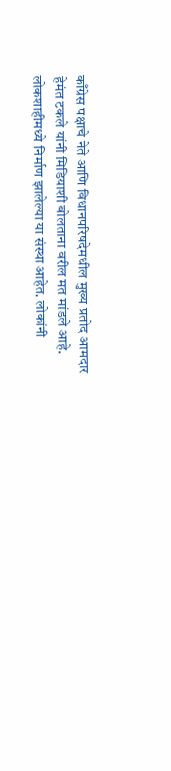काँग्रेस पक्षाचे नेते आणि विधानपरिषदेमधील मुख्य प्रतोद आमदार हेमंत टकले यांनी मिडियाशी बोलताना वरील मत मांडले आहे.
लोकशाहीमध्ये निर्माण झालेल्या या संस्था आहेत. लोकांनी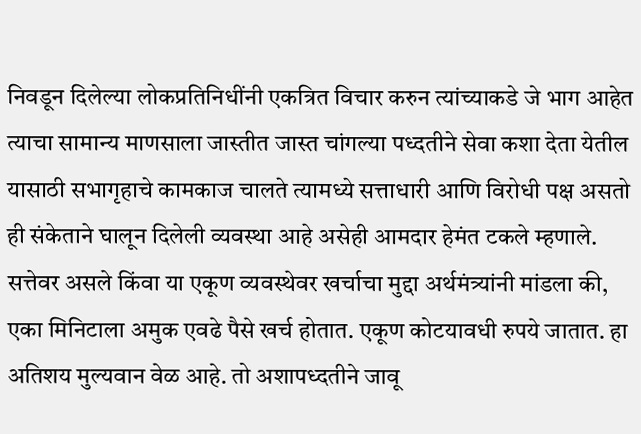निवडून दिलेल्या लोकप्रतिनिधींनी एकत्रित विचार करुन त्यांच्याकडे जे भाग आहेत त्याचा सामान्य माणसाला जास्तीत जास्त चांगल्या पध्दतीने सेवा कशा देता येतील यासाठी सभागृहाचे कामकाज चालते त्यामध्ये सत्ताधारी आणि विरोधी पक्ष असतो ही संकेताने घालून दिलेली व्यवस्था आहे असेही आमदार हेमंत टकले म्हणाले.
सत्तेवर असले किंवा या एकूण व्यवस्थेवर खर्चाचा मुद्दा अर्थमंत्र्यांनी मांडला की, एका मिनिटाला अमुक एवढे पैसे खर्च होतात. एकूण कोटयावधी रुपये जातात. हा अतिशय मुल्यवान वेळ आहे. तो अशापध्दतीने जावू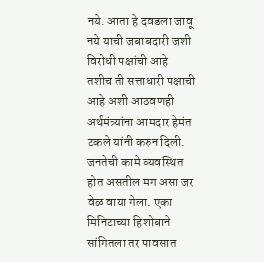नये. आता हे दवडला जावू नये याची जबाबदारी जशी विरोधी पक्षांची आहे तशीच ती सत्ताधारी पक्षाची आहे अशी आठवणही अर्थमंत्र्यांना आमदार हेमंत टकले यांनी करुन दिली.
जनतेची कामे व्यवस्थित होत असतील मग असा जर वेळ वाया गेला. एका मिनिटाच्या हिशोबाने सांगितला तर पावसात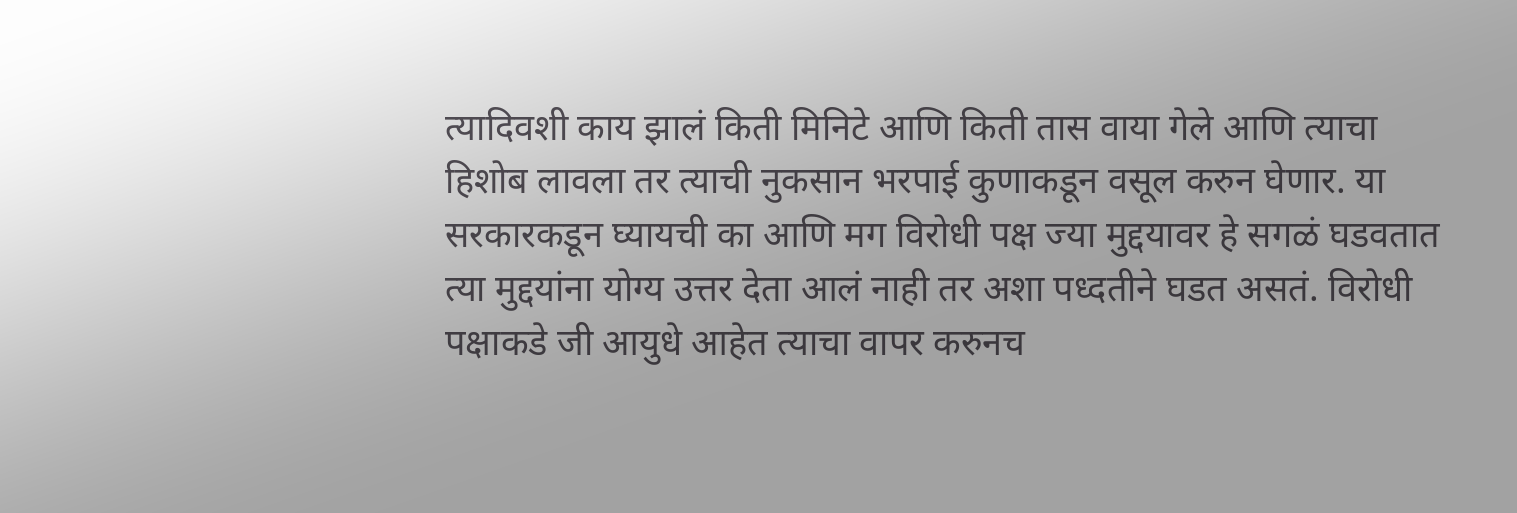त्यादिवशी काय झालं किती मिनिटे आणि किती तास वाया गेले आणि त्याचा हिशोब लावला तर त्याची नुकसान भरपाई कुणाकडून वसूल करुन घेणार. या सरकारकडून घ्यायची का आणि मग विरोधी पक्ष ज्या मुद्दयावर हे सगळं घडवतात त्या मुद्दयांना योग्य उत्तर देता आलं नाही तर अशा पध्दतीने घडत असतं. विरोधी पक्षाकडे जी आयुधे आहेत त्याचा वापर करुनच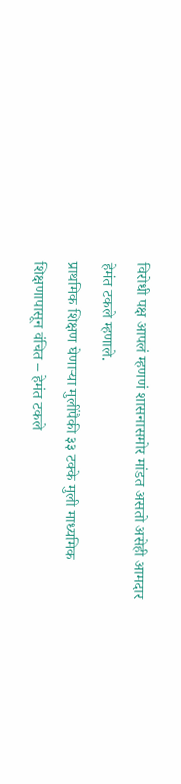विरोधी पक्ष आपलं म्हणणं शासनासमोर मांडत असतो असेही आमदार हेमंत टकले म्हणाले.
प्राथमिक शिक्षण घेणाऱ्या मुलींपैकी ३३ टक्के मुली माध्यमिक शिक्षणापासून वंचित – हेमंत टकले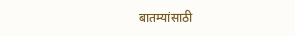बातम्यांसाठी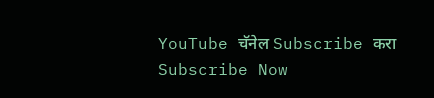YouTube चॅनेल Subscribe करा
Subscribe Now